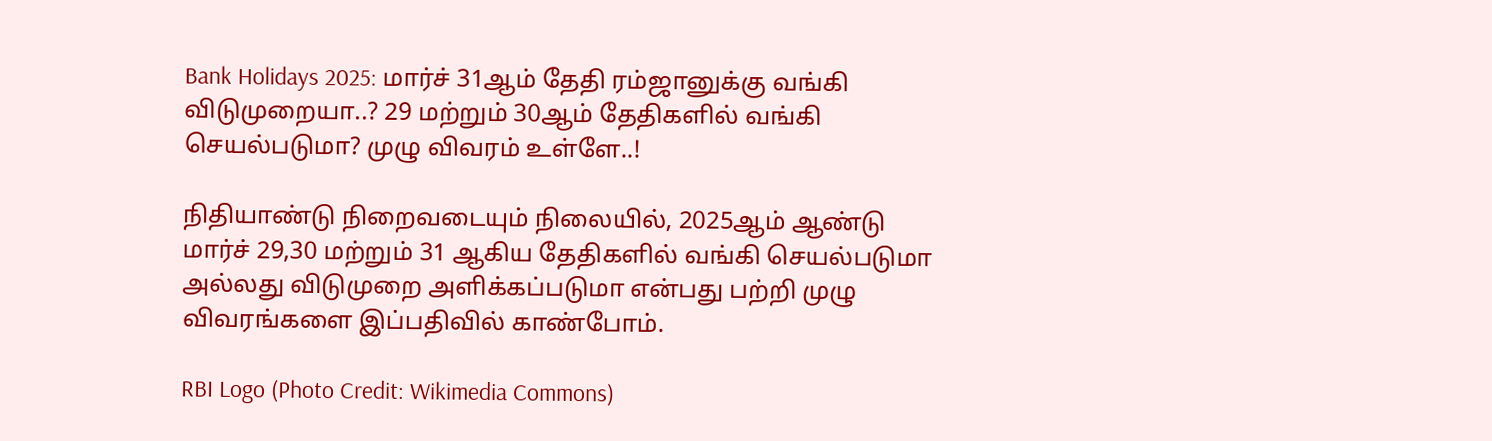Bank Holidays 2025: மார்ச் 31ஆம் தேதி ரம்ஜானுக்கு வங்கி விடுமுறையா..? 29 மற்றும் 30ஆம் தேதிகளில் வங்கி செயல்படுமா? முழு விவரம் உள்ளே..!

நிதியாண்டு நிறைவடையும் நிலையில், 2025ஆம் ஆண்டு மார்ச் 29,30 மற்றும் 31 ஆகிய தேதிகளில் வங்கி செயல்படுமா அல்லது விடுமுறை அளிக்கப்படுமா என்பது பற்றி முழு விவரங்களை இப்பதிவில் காண்போம்.

RBI Logo (Photo Credit: Wikimedia Commons)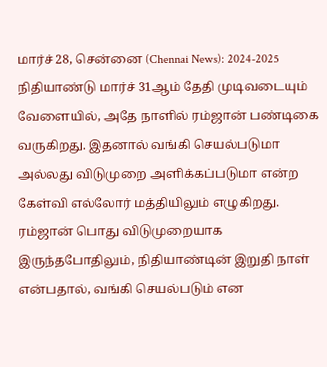மார்ச் 28, சென்னை (Chennai News): 2024-2025 நிதியாண்டு மார்ச் 31ஆம் தேதி முடிவடையும் வேளையில், அதே நாளில் ரம்ஜான் பண்டிகை வருகிறது. இதனால் வங்கி செயல்படுமா அல்லது விடுமுறை அளிக்கப்படுமா என்ற கேள்வி எல்லோர் மத்தியிலும் எழுகிறது. ரம்ஜான் பொது விடுமுறையாக இருந்தபோதிலும், நிதியாண்டின் இறுதி நாள் என்பதால், வங்கி செயல்படும் என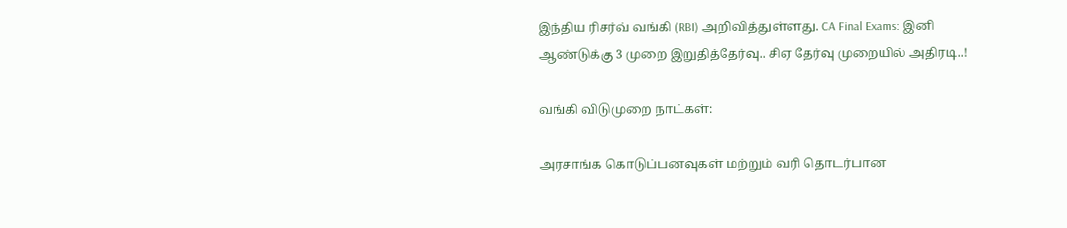இந்திய ரிசர்வ் வங்கி (RBI) அறிவித்துள்ளது. CA Final Exams: இனி ஆண்டுக்கு 3 முறை இறுதித்தேர்வு.. சிஏ தேர்வு முறையில் அதிரடி..!

வங்கி விடுமுறை நாட்கள்:

அரசாங்க கொடுப்பனவுகள் மற்றும் வரி தொடர்பான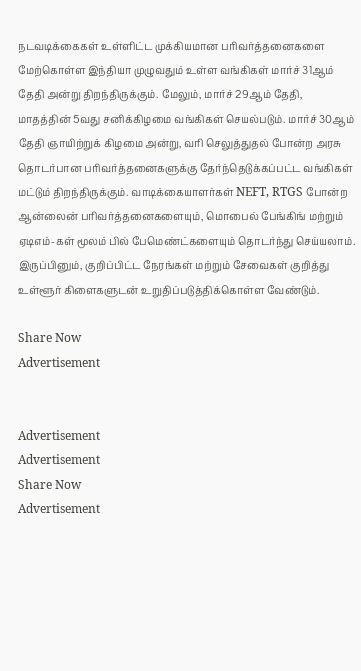நடவடிக்கைகள் உள்ளிட்ட முக்கியமான பரிவர்த்தனைகளை மேற்கொள்ள இந்தியா முழுவதும் உள்ள வங்கிகள் மார்ச் 31ஆம் தேதி அன்று திறந்திருக்கும். மேலும், மார்ச் 29ஆம் தேதி, மாதத்தின் 5வது சனிக்கிழமை வங்கிகள் செயல்படும். மார்ச் 30ஆம் தேதி ஞாயிற்றுக் கிழமை அன்று, வரி செலுத்துதல் போன்ற அரசு தொடர்பான பரிவர்த்தனைகளுக்கு தேர்ந்தெடுக்கப்பட்ட வங்கிகள் மட்டும் திறந்திருக்கும். வாடிக்கையாளர்கள் NEFT, RTGS போன்ற ஆன்லைன் பரிவர்த்தனைகளையும், மொபைல் பேங்கிங் மற்றும் ஏடிஎம்-கள் மூலம் பில் பேமெண்ட்களையும் தொடர்ந்து செய்யலாம். இருப்பினும், குறிப்பிட்ட நேரங்கள் மற்றும் சேவைகள் குறித்து உள்ளூர் கிளைகளுடன் உறுதிப்படுத்திக்கொள்ள வேண்டும்.

Share Now
Advertisement


Advertisement
Advertisement
Share Now
Advertisement